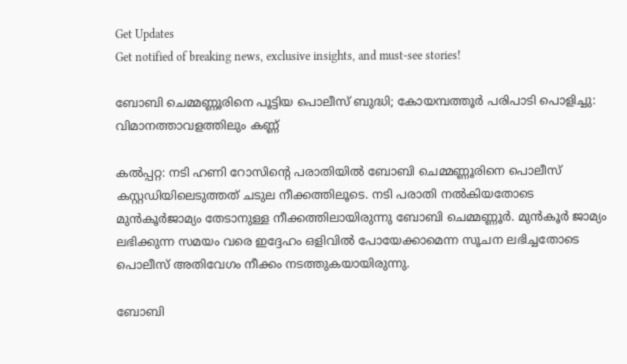Get Updates
Get notified of breaking news, exclusive insights, and must-see stories!

ബോബി ചെമ്മണ്ണൂരിനെ പൂട്ടിയ പൊലീസ് ബുദ്ധി; കോയമ്പത്തൂർ പരിപാടി പൊളിച്ചു: വിമാനത്താവളത്തിലും കണ്ണ്

കല്‍പ്പറ്റ: നടി ഹണി റോസിന്റെ പരാതിയില്‍ ബോബി ചെമ്മണ്ണൂരിനെ പൊലീസ് കസ്റ്റഡിയിലെടുത്തത് ചടുല നീക്കത്തിലൂടെ. നടി പരാതി നല്‍കിയതോടെ മുന്‍കൂർജാമ്യം തേടാനുള്ള നീക്കത്തിലായിരുന്നു ബോബി ചെമ്മണ്ണൂർ. മുന്‍കൂർ ജാമ്യം ലഭിക്കുന്ന സമയം വരെ ഇദ്ദേഹം ഒളിവില്‍ പോയേക്കാമെന്ന സൂചന ലഭിച്ചതോടെ പൊലീസ് അതിവേഗം നീക്കം നടത്തുകയായിരുന്നു.

ബോബി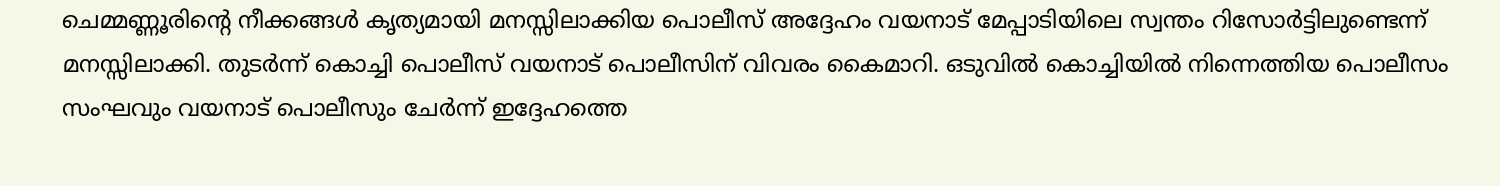ചെമ്മണ്ണൂരിന്റെ നീക്കങ്ങള്‍ കൃത്യമായി മനസ്സിലാക്കിയ പൊലീസ് അദ്ദേഹം വയനാട് മേപ്പാടിയിലെ സ്വന്തം റിസോർട്ടിലുണ്ടെന്ന് മനസ്സിലാക്കി. തുടർന്ന് കൊച്ചി പൊലീസ് വയനാട് പൊലീസിന് വിവരം കൈമാറി. ഒടുവില്‍ കൊച്ചിയില്‍ നിന്നെത്തിയ പൊലീസം സംഘവും വയനാട് പൊലീസും ചേർന്ന് ഇദ്ദേഹത്തെ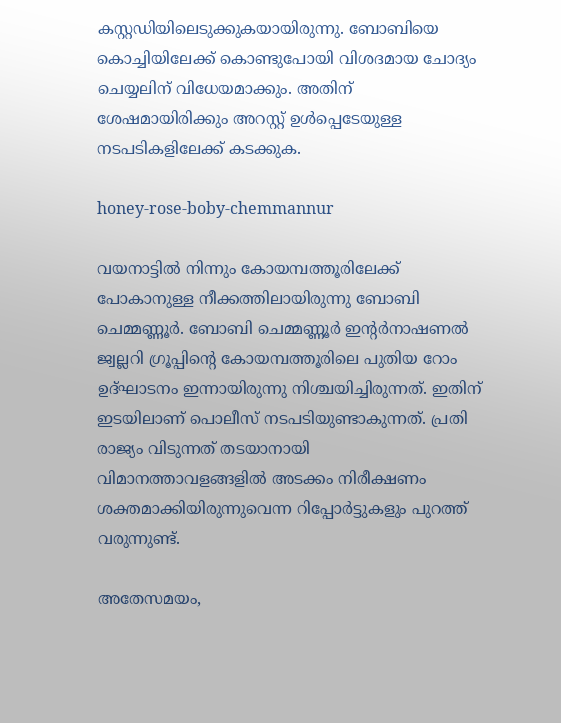കസ്റ്റഡിയിലെടുക്കുകയായിരുന്നു. ബോബിയെ കൊച്ചിയിലേക്ക് കൊണ്ടുപോയി വിശദമായ ചോദ്യം ചെയ്യലിന് വിധേയമാക്കും. അതിന് ശേഷമായിരിക്കും അറസ്റ്റ് ഉള്‍പ്പെടേയുള്ള നടപടികളിലേക്ക് കടക്കുക.

honey-rose-boby-chemmannur

വയനാട്ടില്‍ നിന്നും കോയമ്പത്തൂരിലേക്ക് പോകാനുള്ള നീക്കത്തിലായിരുന്നു ബോബി ചെമ്മണ്ണൂർ. ബോബി ചെമ്മണ്ണൂർ ഇന്റർനാഷണല്‍ ജ്വല്ലറി ഗ്രൂപ്പിന്റെ കോയമ്പത്തൂരിലെ പുതിയ റോം ഉദ്ഘാടനം ഇന്നായിരുന്നു നിശ്ചയിച്ചിരുന്നത്. ഇതിന് ഇടയിലാണ് പൊലീസ് നടപടിയുണ്ടാകുന്നത്. പ്രതി രാജ്യം വിടുന്നത് തടയാനായി വിമാനത്താവളങ്ങളില്‍ അടക്കം നിരീക്ഷണം ശക്തമാക്കിയിരുന്നുവെന്ന റിപ്പോർട്ടുകളും പുറത്ത് വരുന്നുണ്ട്.

അതേസമയം,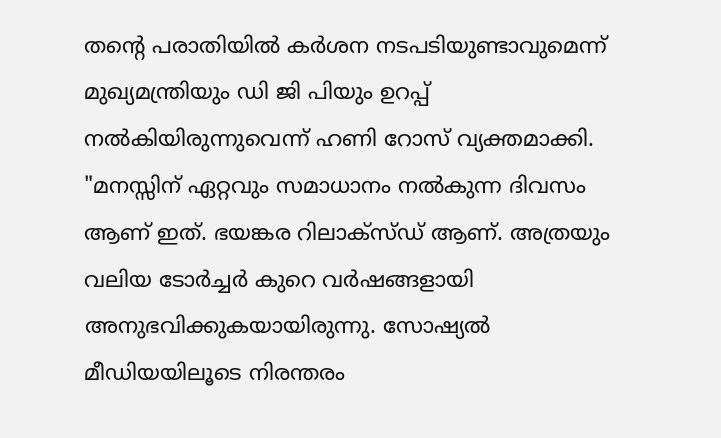തന്റെ പരാതിയില്‍ കർശന നടപടിയുണ്ടാവുമെന്ന് മുഖ്യമന്ത്രിയും ഡി ജി പിയും ഉറപ്പ് നല്‍കിയിരുന്നുവെന്ന് ഹണി റോസ് വ്യക്തമാക്കി. "മനസ്സിന് ഏറ്റവും സമാധാനം നല്‍കുന്ന ദിവസം ആണ് ഇത്. ഭയങ്കര റിലാക്സ്ഡ് ആണ്. അത്രയും വലിയ ടോർച്ചർ കുറെ വർഷങ്ങളായി അനുഭവിക്കുകയായിരുന്നു. സോഷ്യല്‍ മീഡിയയിലൂടെ നിരന്തരം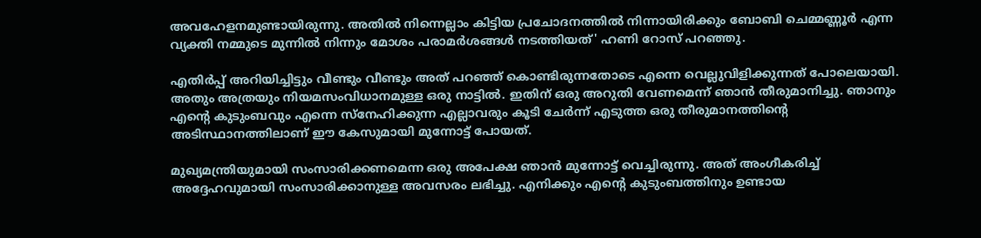അവഹേളനമുണ്ടായിരുന്നു. അതില്‍ നിന്നെല്ലാം കിട്ടിയ പ്രചോദനത്തില്‍ നിന്നായിരിക്കും ബോബി ചെമ്മണ്ണൂർ എന്ന വ്യക്തി നമ്മുടെ മുന്നില്‍ നിന്നും മോശം പരാമർശങ്ങള്‍ നടത്തിയത്' ഹണി റോസ് പറഞ്ഞു.

എതിർപ്പ് അറിയിച്ചിട്ടും വീണ്ടും വീണ്ടും അത് പറഞ്ഞ് കൊണ്ടിരുന്നതോടെ എന്നെ വെല്ലുവിളിക്കുന്നത് പോലെയായി. അതും അത്രയും നിയമസംവിധാനമുള്ള ഒരു നാട്ടില്‍. ഇതിന് ഒരു അറുതി വേണമെന്ന് ഞാന്‍ തീരുമാനിച്ചു. ഞാനും എൻ്റെ കുടുംബവും എന്നെ സ്നേഹിക്കുന്ന എല്ലാവരും കൂടി ചേർന്ന് എടുത്ത ഒരു തീരുമാനത്തിന്റെ അടിസ്ഥാനത്തിലാണ് ഈ കേസുമായി മുന്നോട്ട് പോയത്.

മുഖ്യമന്ത്രിയുമായി സംസാരിക്കണമെന്ന ഒരു അപേക്ഷ ഞാന്‍ മുന്നോട്ട് വെച്ചിരുന്നു. അത് അംഗീകരിച്ച് അദ്ദേഹവുമായി സംസാരിക്കാനുള്ള അവസരം ലഭിച്ചു. എനിക്കും എന്റെ കുടുംബത്തിനും ഉണ്ടായ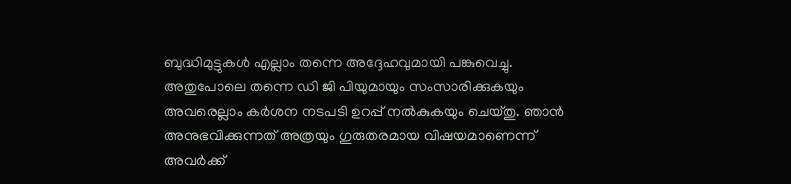ബുദ്ധിമുട്ടുകള്‍ എല്ലാം തന്നെ അദ്ദേഹവുമായി പങ്കുവെച്ചു. അതുപോലെ തന്നെ ഡി ജി പിയുമായും സംസാരിക്കുകയും അവരെല്ലാം കർശന നടപടി ഉറപ്പ് നല്‍കുകയും ചെയ്തു. ഞാന്‍ അനുഭവിക്കുന്നത് അത്രയും ഗുരുതരമായ വിഷയമാണെന്ന് അവർക്ക്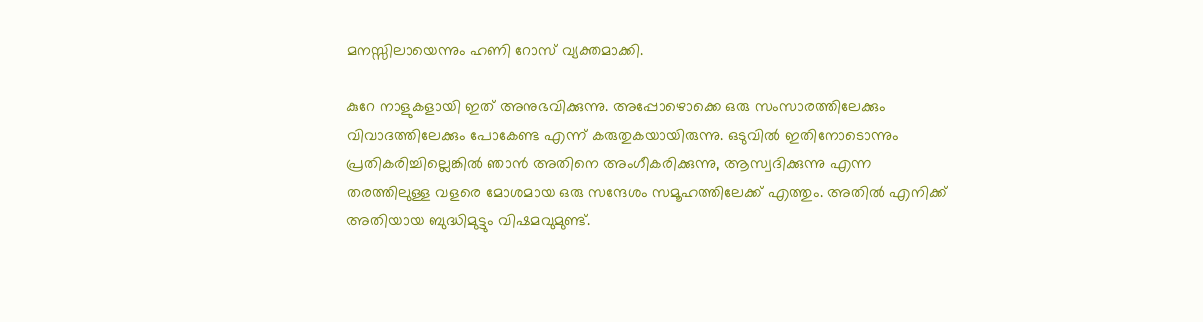മനസ്സിലായെന്നും ഹണി റോസ് വ്യക്തമാക്കി.

കുറേ നാളുകളായി ഇത് അനുഭവിക്കുന്നു. അപ്പോഴൊക്കെ ഒരു സംസാരത്തിലേക്കും വിവാദത്തിലേക്കും പോകേണ്ട എന്ന് കരുതുകയായിരുന്നു. ഒടുവില്‍ ഇതിനോടൊന്നും പ്രതികരിച്ചില്ലെങ്കില്‍ ഞാന്‍ അതിനെ അംഗീകരിക്കുന്നു, ആസ്വദിക്കുന്നു എന്ന തരത്തിലുള്ള വളരെ മോശമായ ഒരു സന്ദേശം സമൂഹത്തിലേക്ക് എത്തും. അതില്‍ എനിക്ക് അതിയായ ബുദ്ധിമുട്ടും വിഷമവുമുണ്ട്.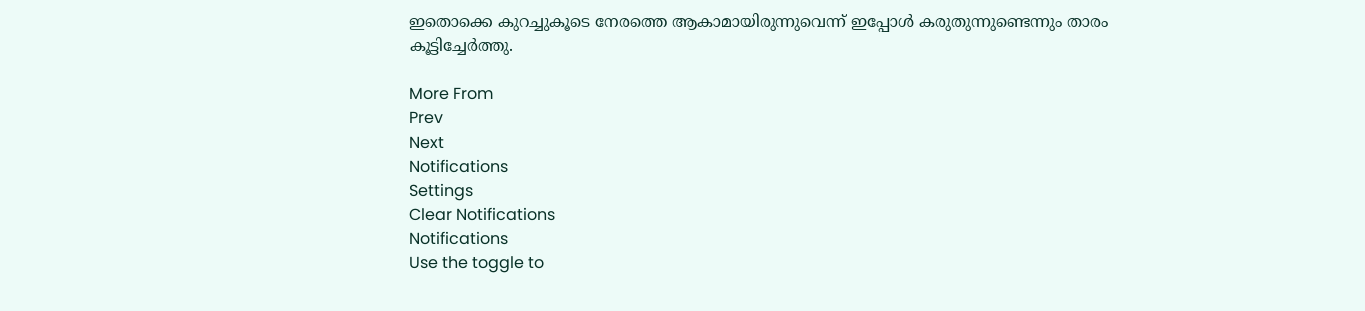ഇതൊക്കെ കുറച്ചുകൂടെ നേരത്തെ ആകാമായിരുന്നുവെന്ന് ഇപ്പോള്‍ കരുതുന്നുണ്ടെന്നും താരം കൂട്ടിച്ചേർത്തു.

More From
Prev
Next
Notifications
Settings
Clear Notifications
Notifications
Use the toggle to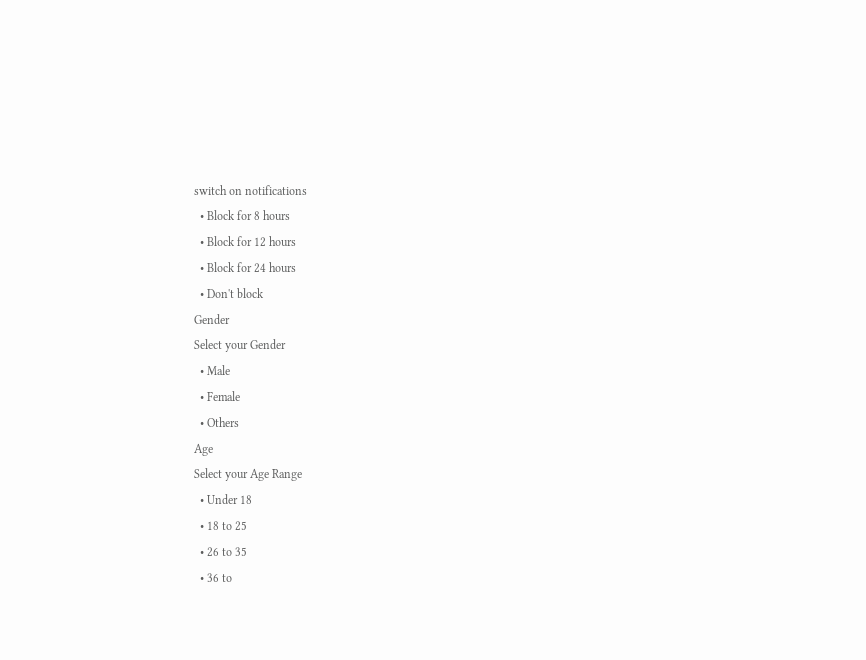switch on notifications
  • Block for 8 hours
  • Block for 12 hours
  • Block for 24 hours
  • Don't block
Gender
Select your Gender
  • Male
  • Female
  • Others
Age
Select your Age Range
  • Under 18
  • 18 to 25
  • 26 to 35
  • 36 to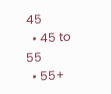45
  • 45 to 55
  • 55+